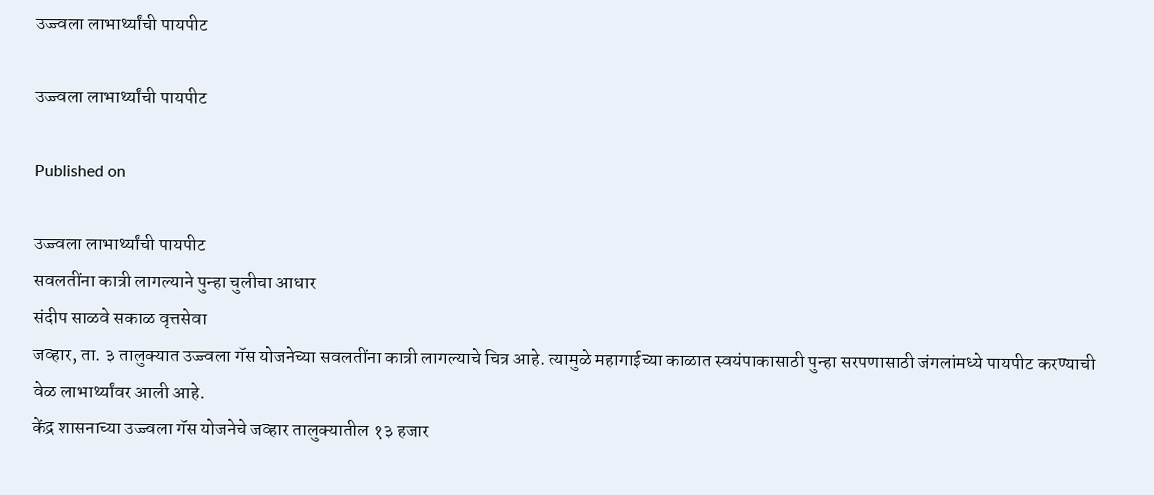उज्ज्वला लाभार्थ्यांची पायपीट

उज्ज्वला लाभार्थ्यांची पायपीट

Published on

उज्ज्वला लाभार्थ्यांची पायपीट
सवलतींना कात्री लागल्याने पुन्हा चुलीचा आधार
संदीप साळवे सकाळ वृत्तसेवा
जव्हार, ता. ३ तालुक्यात उज्ज्वला गॅस योजनेच्या सवलतींना कात्री लागल्याचे चित्र आहे. त्यामुळे महागाईच्या काळात स्वयंपाकासाठी पुन्हा सरपणासाठी जंगलांमध्ये पायपीट करण्याची वेळ लाभार्थ्यांवर आली आहे.
केंद्र शासनाच्या उज्ज्वला गॅस योजनेचे जव्हार तालुक्यातील १३ हजार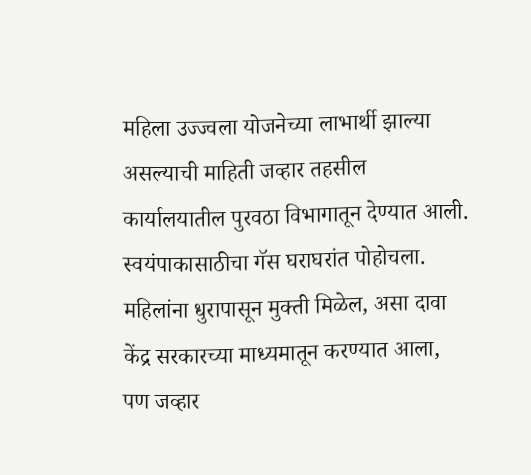महिला उज्ज्वला योजनेच्या लाभार्थी झाल्या असल्याची माहिती जव्हार तहसील कार्यालयातील पुरवठा विभागातून देण्यात आली. स्वयंपाकासाठीचा गॅस घराघरांत पोहोचला. महिलांना धुरापासून मुक्ती मिळेल, असा दावा केंद्र सरकारच्या माध्यमातून करण्यात आला, पण जव्हार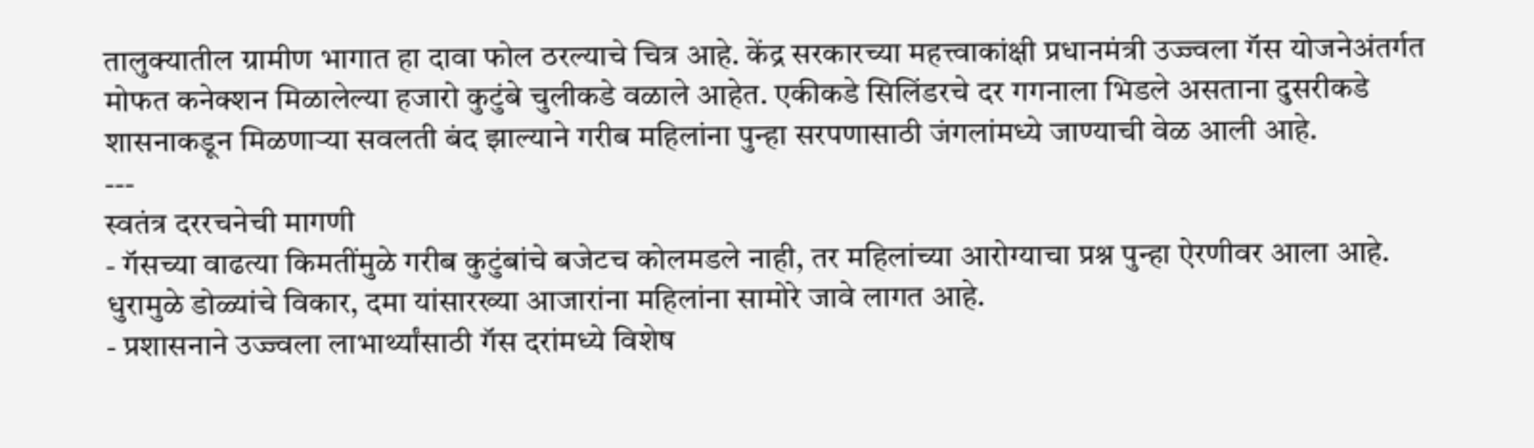तालुक्यातील ग्रामीण भागात हा दावा फोल ठरल्याचे चित्र आहे. केंद्र सरकारच्या महत्त्वाकांक्षी प्रधानमंत्री उज्ज्वला गॅस योजनेअंतर्गत मोफत कनेक्शन मिळालेल्या हजारो कुटुंबे चुलीकडे वळाले आहेत. एकीकडे सिलिंडरचे दर गगनाला भिडले असताना दुसरीकडे शासनाकडून मिळणाऱ्या सवलती बंद झाल्याने गरीब महिलांना पुन्हा सरपणासाठी जंगलांमध्ये जाण्याची वेळ आली आहे.
---
स्वतंत्र दररचनेची मागणी
- गॅसच्या वाढत्या किमतींमुळे गरीब कुटुंबांचे बजेटच कोलमडले नाही, तर महिलांच्या आरोग्याचा प्रश्न पुन्हा ऐरणीवर आला आहे. धुरामुळे डोळ्यांचे विकार, दमा यांसारख्या आजारांना महिलांना सामोरे जावे लागत आहे.
- प्रशासनाने उज्ज्वला लाभार्थ्यांसाठी गॅस दरांमध्ये विशेष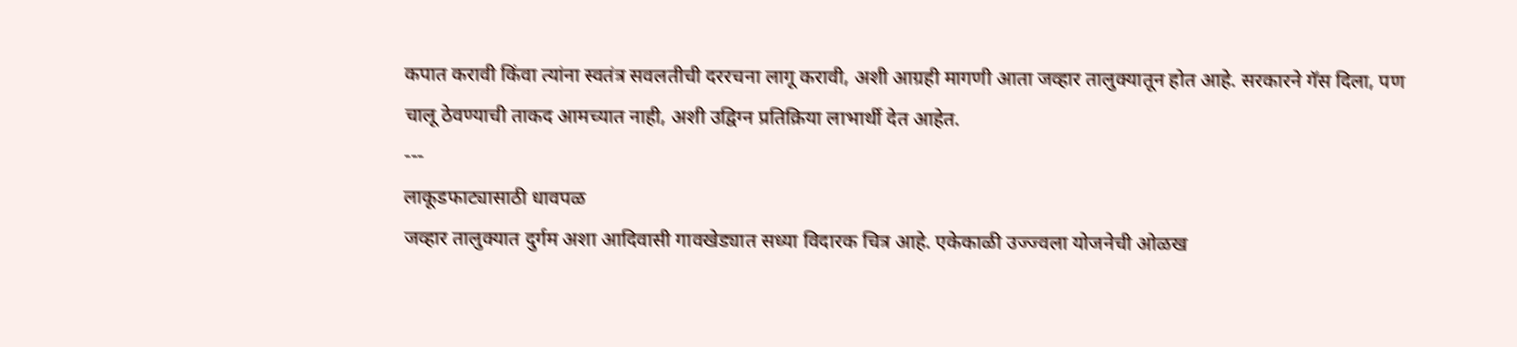कपात करावी किंवा त्यांना स्वतंत्र सवलतीची दररचना लागू करावी, अशी आग्रही मागणी आता जव्हार तालुक्यातून होत आहे. सरकारने गॅस दिला, पण चालू ठेवण्याची ताकद आमच्यात नाही, अशी उद्विग्न प्रतिक्रिया लाभार्थी देत आहेत.
---
लाकूडफाट्यासाठी धावपळ
जव्हार तालुक्यात दुर्गम अशा आदिवासी गावखेड्यात सध्या विदारक चित्र आहे. एकेकाळी उज्ज्वला योजनेची ओळख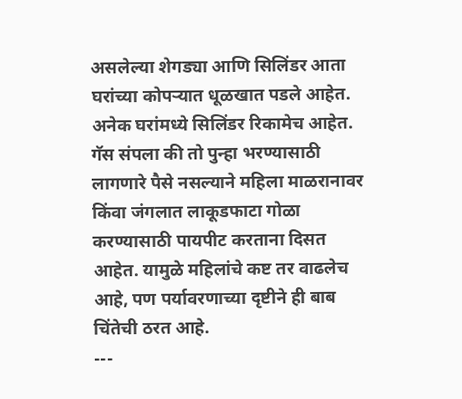असलेल्या शेगड्या आणि सिलिंडर आता घरांच्या कोपऱ्यात धूळखात पडले आहेत. अनेक घरांमध्ये सिलिंडर रिकामेच आहेत. गॅस संपला की तो पुन्हा भरण्यासाठी लागणारे पैसे नसल्याने महिला माळरानावर किंवा जंगलात लाकूडफाटा गोळा करण्यासाठी पायपीट करताना दिसत आहेत. यामुळे महिलांचे कष्ट तर वाढलेच आहे, पण पर्यावरणाच्या दृष्टीने ही बाब चिंतेची ठरत आहे.
---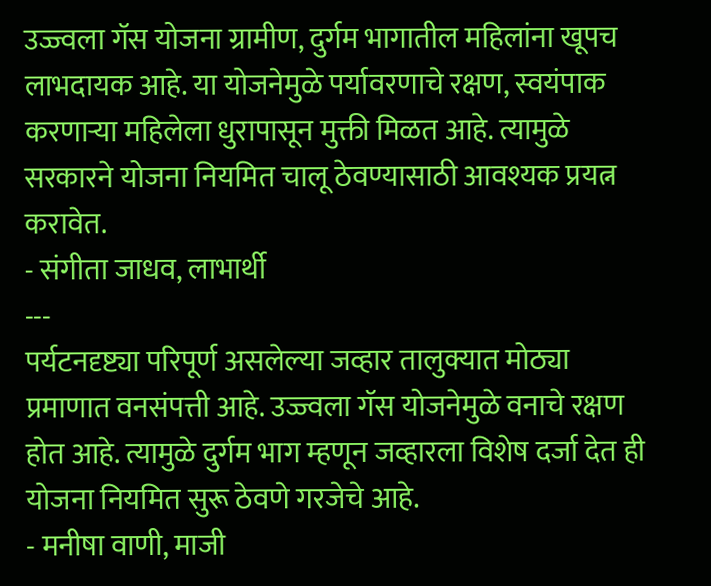उज्ज्वला गॅस योजना ग्रामीण, दुर्गम भागातील महिलांना खूपच लाभदायक आहे. या योजनेमुळे पर्यावरणाचे रक्षण, स्वयंपाक करणाऱ्या महिलेला धुरापासून मुक्ती मिळत आहे. त्यामुळे सरकारने योजना नियमित चालू ठेवण्यासाठी आवश्यक प्रयत्न करावेत.
- संगीता जाधव, लाभार्थी
---
पर्यटनदृष्ट्या परिपूर्ण असलेल्या जव्हार तालुक्यात मोठ्या प्रमाणात वनसंपत्ती आहे. उज्ज्वला गॅस योजनेमुळे वनाचे रक्षण होत आहे. त्यामुळे दुर्गम भाग म्हणून जव्हारला विशेष दर्जा देत ही योजना नियमित सुरू ठेवणे गरजेचे आहे.
- मनीषा वाणी, माजी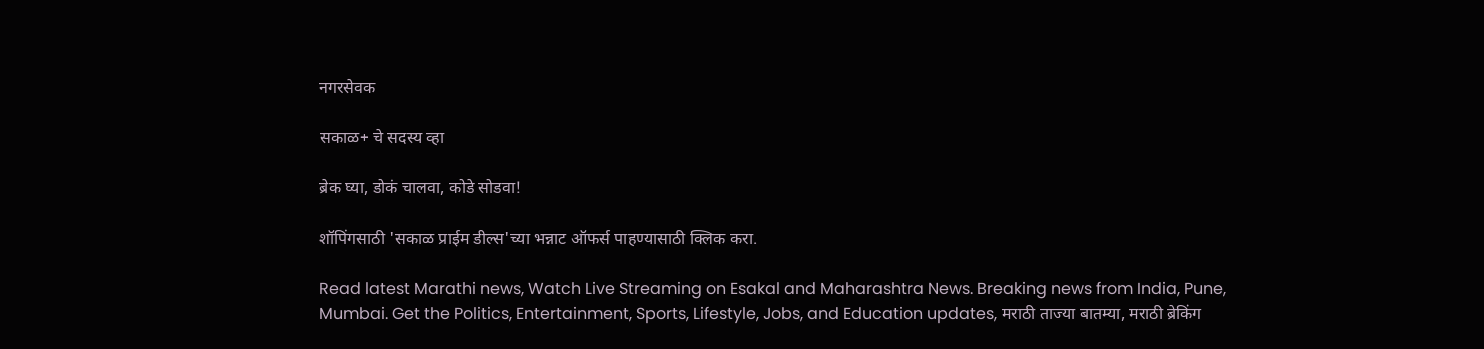नगरसेवक

सकाळ+ चे सदस्य व्हा

ब्रेक घ्या, डोकं चालवा, कोडे सोडवा!

शॉपिंगसाठी 'सकाळ प्राईम डील्स'च्या भन्नाट ऑफर्स पाहण्यासाठी क्लिक करा.

Read latest Marathi news, Watch Live Streaming on Esakal and Maharashtra News. Breaking news from India, Pune, Mumbai. Get the Politics, Entertainment, Sports, Lifestyle, Jobs, and Education updates, मराठी ताज्या बातम्या, मराठी ब्रेकिंग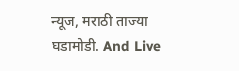न्यूज, मराठी ताज्या घडामोडी. And Live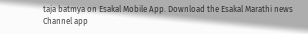taja batmya on Esakal Mobile App. Download the Esakal Marathi news Channel app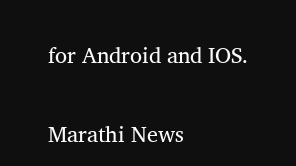for Android and IOS.

Marathi News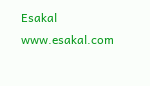Esakal
www.esakal.com